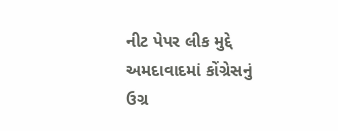નીટ પેપર લીક મુદ્દે અમદાવાદમાં કોંગ્રેસનું ઉગ્ર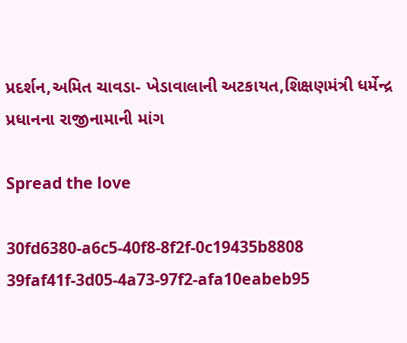પ્રદર્શન,અમિત ચાવડા- ખેડાવાલાની અટકાયત,શિક્ષણમંત્રી ધર્મેન્દ્ર પ્રધાનના રાજીનામાની માંગ

Spread the love

30fd6380-a6c5-40f8-8f2f-0c19435b8808 39faf41f-3d05-4a73-97f2-afa10eabeb95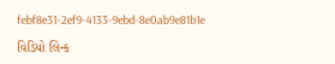febf8e31-2ef9-4133-9ebd-8e0ab9e81b1e

વિડિયો લિન્ક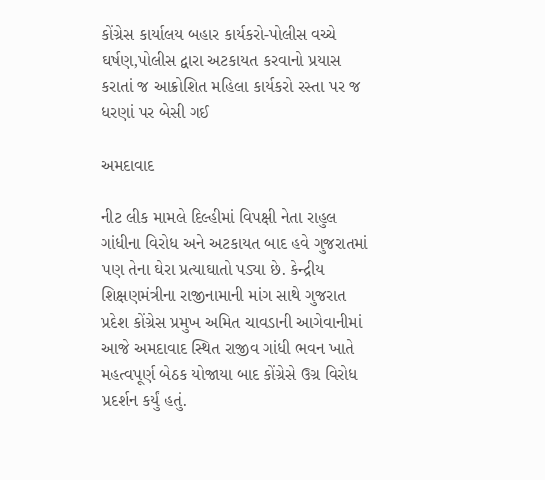કોંગ્રેસ કાર્યાલય બહાર કાર્યકરો-પોલીસ વચ્ચે ઘર્ષણ,પોલીસ દ્વારા અટકાયત કરવાનો પ્રયાસ કરાતાં જ આક્રોશિત મહિલા કાર્યકરો રસ્તા પર જ ધરણાં પર બેસી ગઈ

અમદાવાદ

નીટ લીક મામલે દિલ્હીમાં વિપક્ષી નેતા રાહુલ ગાંધીના વિરોધ અને અટકાયત બાદ હવે ગુજરાતમાં પણ તેના ઘેરા પ્રત્યાઘાતો પડ્યા છે. કેન્દ્રીય શિક્ષણમંત્રીના રાજીનામાની માંગ સાથે ગુજરાત પ્રદેશ કોંગ્રેસ પ્રમુખ અમિત ચાવડાની આગેવાનીમાં આજે અમદાવાદ સ્થિત રાજીવ ગાંધી ભવન ખાતે મહત્વપૂર્ણ બેઠક યોજાયા બાદ કોંગ્રેસે ઉગ્ર વિરોધ પ્રદર્શન કર્યું હતું.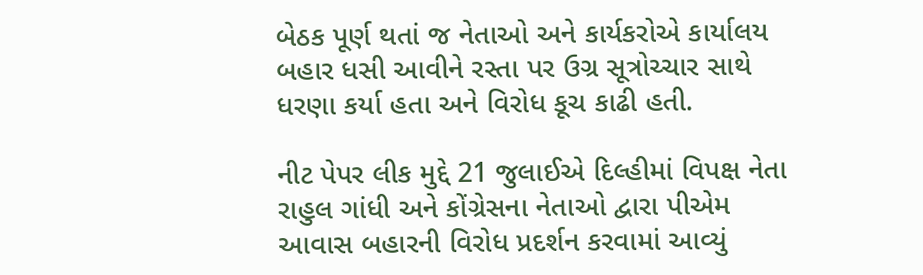બેઠક પૂર્ણ થતાં જ નેતાઓ અને કાર્યકરોએ કાર્યાલય બહાર ધસી આવીને રસ્તા પર ઉગ્ર સૂત્રોચ્ચાર સાથે ધરણા કર્યા હતા અને વિરોધ કૂચ કાઢી હતી.

નીટ પેપર લીક મુદ્દે 21 જુલાઈએ દિલ્હીમાં વિપક્ષ નેતા રાહુલ ગાંધી અને કોંગ્રેસના નેતાઓ દ્વારા પીએમ આવાસ બહારની વિરોધ પ્રદર્શન કરવામાં આવ્યું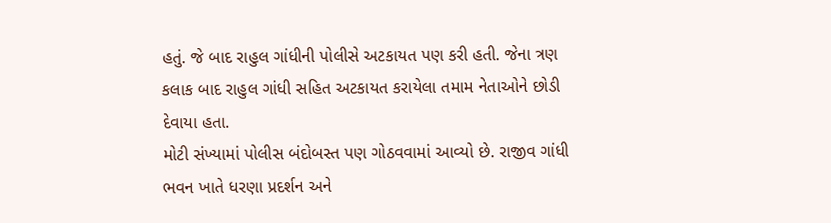હતું. જે બાદ રાહુલ ગાંધીની પોલીસે અટકાયત પણ કરી હતી. જેના ત્રણ કલાક બાદ રાહુલ ગાંધી સહિત અટકાયત કરાયેલા તમામ નેતાઓને છોડી દેવાયા હતા.
મોટી સંખ્યામાં પોલીસ બંદોબસ્ત પણ ગોઠવવામાં આવ્યો છે. રાજીવ ગાંધી ભવન ખાતે ધરણા પ્રદર્શન અને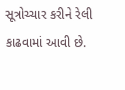સૂત્રોચ્ચાર કરીને રેલી કાઢવામાં આવી છે.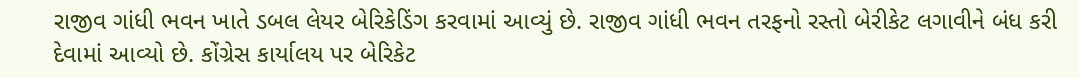રાજીવ ગાંધી ભવન ખાતે ડબલ લેયર બેરિકેડિંગ કરવામાં આવ્યું છે. રાજીવ ગાંધી ભવન તરફનો રસ્તો બેરીકેટ લગાવીને બંધ કરી દેવામાં આવ્યો છે. કોંગ્રેસ કાર્યાલય પર બેરિકેટ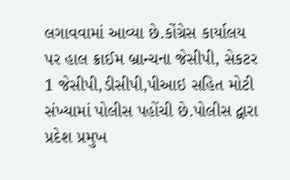લગાવવામાં આવ્યા છે.કોંગ્રેસ કાર્યાલય પર હાલ ક્રાઈમ બ્રાન્ચના જેસીપી, સેકટર 1 જેસીપી,ડીસીપી,પીઆઇ સહિત મોટી સંખ્યામાં પોલીસ પહોંચી છે.પોલીસ દ્વારા પ્રદેશ પ્રમુખ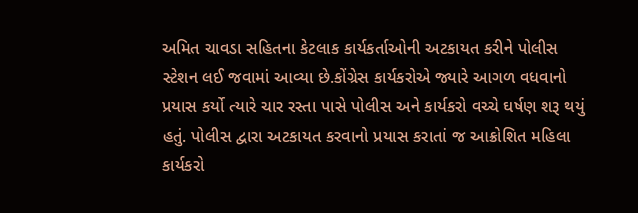અમિત ચાવડા સહિતના કેટલાક કાર્યકર્તાઓની અટકાયત કરીને પોલીસ સ્ટેશન લઈ જવામાં આવ્યા છે.કોંગ્રેસ કાર્યકરોએ જ્યારે આગળ વધવાનો પ્રયાસ કર્યો ત્યારે ચાર રસ્તા પાસે પોલીસ અને કાર્યકરો વચ્ચે ઘર્ષણ શરૂ થયું હતું. પોલીસ દ્વારા અટકાયત કરવાનો પ્રયાસ કરાતાં જ આક્રોશિત મહિલા કાર્યકરો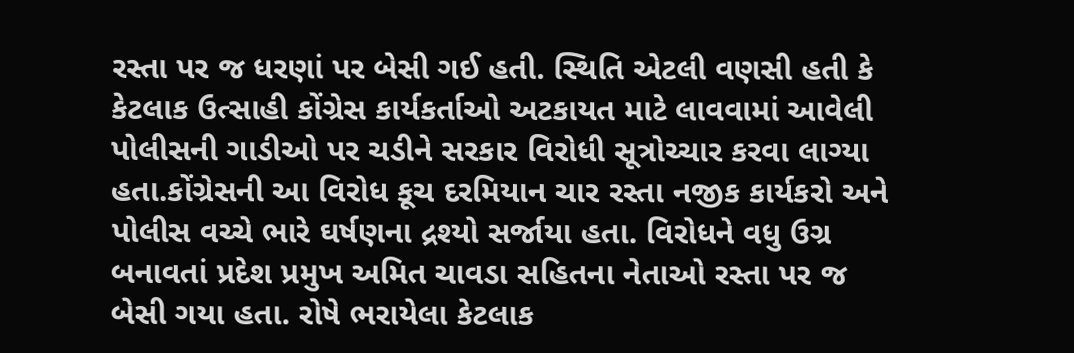રસ્તા પર જ ધરણાં પર બેસી ગઈ હતી. સ્થિતિ એટલી વણસી હતી કે કેટલાક ઉત્સાહી કોંગ્રેસ કાર્યકર્તાઓ અટકાયત માટે લાવવામાં આવેલી પોલીસની ગાડીઓ પર ચડીને સરકાર વિરોધી સૂત્રોચ્ચાર કરવા લાગ્યા હતા.કોંગ્રેસની આ વિરોધ કૂચ દરમિયાન ચાર રસ્તા નજીક કાર્યકરો અને પોલીસ વચ્ચે ભારે ઘર્ષણના દ્રશ્યો સર્જાયા હતા. વિરોધને વધુ ઉગ્ર બનાવતાં પ્રદેશ પ્રમુખ અમિત ચાવડા સહિતના નેતાઓ રસ્તા પર જ બેસી ગયા હતા. રોષે ભરાયેલા કેટલાક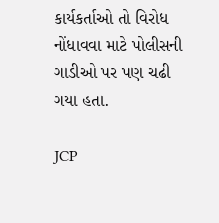કાર્યકર્તાઓ તો વિરોધ નોંધાવવા માટે પોલીસની ગાડીઓ પર પણ ચઢી ગયા હતા.

JCP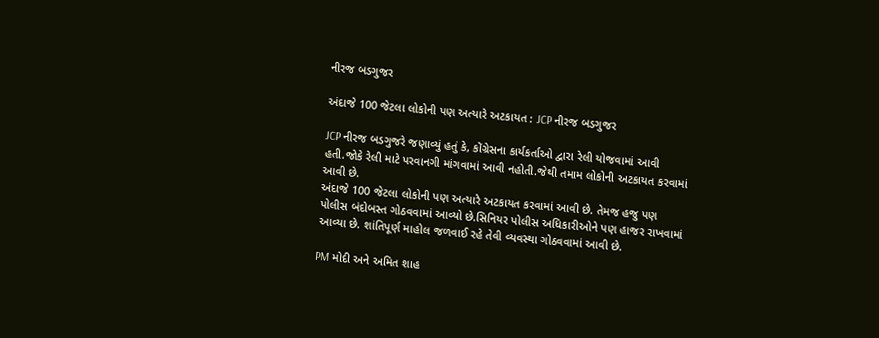નીરજ બડગુજર

અંદાજે 100 જેટલા લોકોની પણ અત્યારે અટકાયત : JCP નીરજ બડગુજર

JCP નીરજ બડગુજરે જણાવ્યું હતું કે, કોંગ્રેસના કાર્યકર્તાઓ દ્વારા રેલી યોજવામાં આવી હતી.જોકે રેલી માટે પરવાનગી માંગવામાં આવી નહોતી.જેથી તમામ લોકોની અટકાયત કરવામાં આવી છે.
અંદાજે 100 જેટલા લોકોની પણ અત્યારે અટકાયત કરવામાં આવી છે. તેમજ હજુ પણ પોલીસ બંદોબસ્ત ગોઠવવામાં આવ્યો છે.સિનિયર પોલીસ અધિકારીઓને પણ હાજર રાખવામાં આવ્યા છે. શાંતિપૂર્ણ માહોલ જળવાઈ રહે તેવી વ્યવસ્થા ગોઠવવામાં આવી છે.

PM મોદી અને અમિત શાહ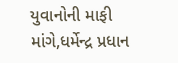યુવાનોની માફી માંગે,ધર્મેન્દ્ર પ્રધાન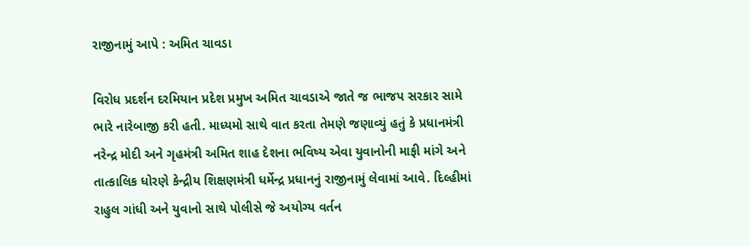રાજીનામું આપે : અમિત ચાવડા

વિરોધ પ્રદર્શન દરમિયાન પ્રદેશ પ્રમુખ અમિત ચાવડાએ જાતે જ ભાજપ સરકાર સામે ભારે નારેબાજી કરી હતી. માધ્યમો સાથે વાત કરતા તેમણે જણાવ્યું હતું કે પ્રધાનમંત્રી નરેન્દ્ર મોદી અને ગૃહમંત્રી અમિત શાહ દેશના ભવિષ્ય એવા યુવાનોની માફી માંગે અને તાત્કાલિક ધોરણે કેન્દ્રીય શિક્ષણમંત્રી ધર્મેન્દ્ર પ્રધાનનું રાજીનામું લેવામાં આવે. દિલ્હીમાં રાહુલ ગાંધી અને યુવાનો સાથે પોલીસે જે અયોગ્ય વર્તન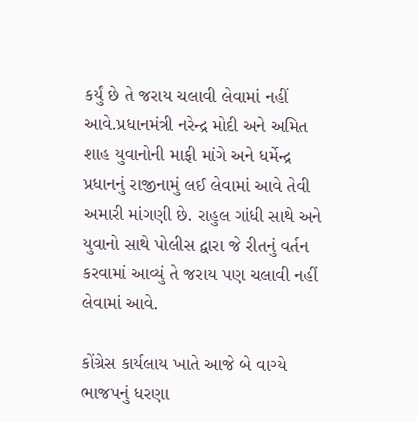કર્યું છે તે જરાય ચલાવી લેવામાં નહીં આવે.પ્રધાનમંત્રી નરેન્દ્ર મોદી અને અમિત શાહ યુવાનોની માફી માંગે અને ધર્મેન્દ્ર પ્રધાનનું રાજીનામું લઈ લેવામાં આવે તેવી અમારી માંગણી છે. રાહુલ ગાંધી સાથે અને યુવાનો સાથે પોલીસ દ્વારા જે રીતનું વર્તન કરવામાં આવ્યું તે જરાય પણ ચલાવી નહીં લેવામાં આવે.

કોંગ્રેસ કાર્યલાય ખાતે આજે બે વાગ્યે ભાજપનું ધરણા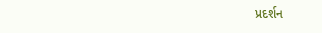પ્રદર્શન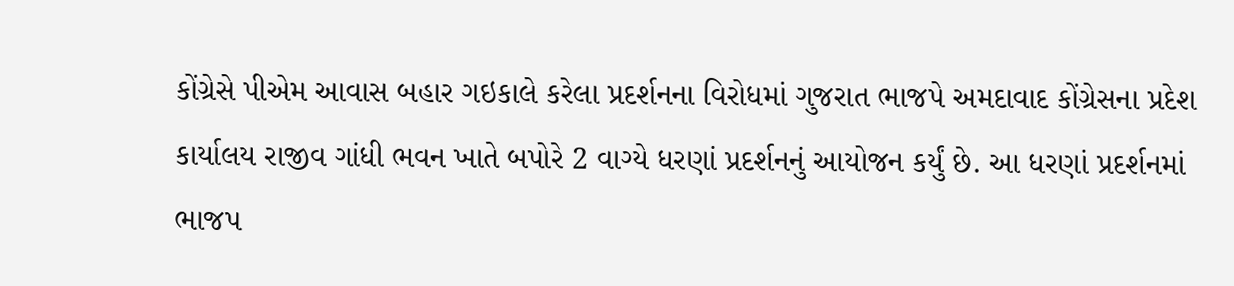કોંગ્રેસે પીએમ આવાસ બહાર ગઇકાલે કરેલા પ્રદર્શનના વિરોધમાં ગુજરાત ભાજપે અમદાવાદ કોંગ્રેસના પ્રદેશ કાર્યાલય રાજીવ ગાંધી ભવન ખાતે બપોરે 2 વાગ્યે ધરણાં પ્રદર્શનનું આયોજન કર્યું છે. આ ધરણાં પ્રદર્શનમાં ભાજપ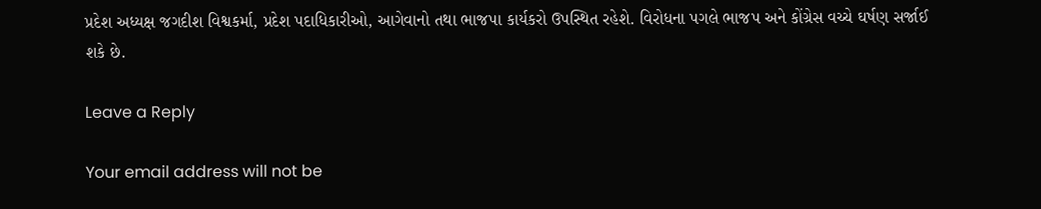પ્રદેશ અધ્યક્ષ જગદીશ વિશ્વકર્મા, પ્રદેશ પદાધિકારીઓ, આગેવાનો તથા ભાજપા કાર્યકરો ઉપસ્થિત રહેશે. વિરોધના પગલે ભાજપ અને કોંગ્રેસ વચ્ચે ઘર્ષણ સર્જાઈ શકે છે.

Leave a Reply

Your email address will not be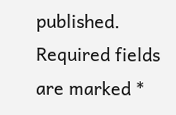published. Required fields are marked *